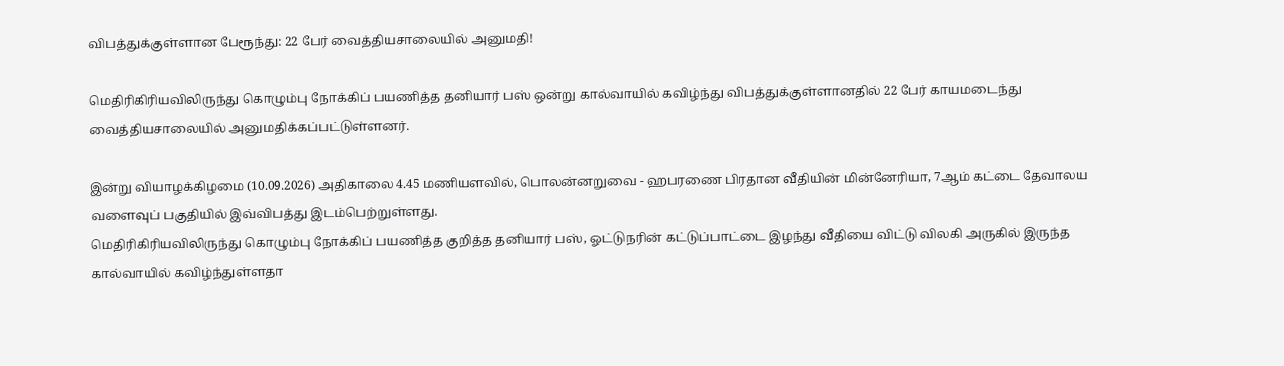விபத்துக்குள்ளான பேரூந்து: 22 பேர் வைத்தியசாலையில் அனுமதி!

மெதிரிகிரியவிலிருந்து கொழும்பு நோக்கிப் பயணித்த தனியார் பஸ் ஒன்று கால்வாயில் கவிழ்ந்து விபத்துக்குள்ளானதில் 22 பேர் காயமடைந்து வைத்தியசாலையில் அனுமதிக்கப்பட்டுள்ளனர்.

இன்று வியாழக்கிழமை (10.09.2026) அதிகாலை 4.45 மணியளவில், பொலன்னறுவை - ஹபரணை பிரதான வீதியின் மின்னேரியா, 7ஆம் கட்டை தேவாலய வளைவுப் பகுதியில் இவ்விபத்து இடம்பெற்றுள்ளது.
மெதிரிகிரியவிலிருந்து கொழும்பு நோக்கிப் பயணித்த குறித்த தனியார் பஸ், ஓட்டுநரின் கட்டுப்பாட்டை இழந்து வீதியை விட்டு விலகி அருகில் இருந்த கால்வாயில் கவிழ்ந்துள்ளதா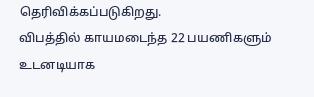தெரிவிக்கப்படுகிறது.
விபத்தில் காயமடைந்த 22 பயணிகளும் உடனடியாக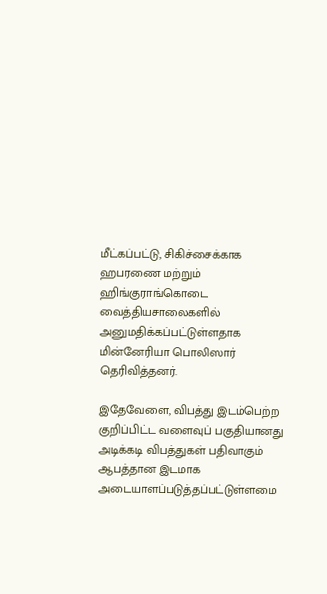மீட்கப்பட்டு, சிகிச்சைக்காக ஹபரணை மற்றும் ஹிங்குராங்கொடை வைத்தியசாலைகளில் அனுமதிக்கப்பட்டுள்ளதாக மின்னேரியா பொலிஸார் தெரிவித்தனர்.

இதேவேளை, விபத்து இடம்பெற்ற குறிப்பிட்ட வளைவுப் பகுதியானது அடிக்கடி விபத்துகள் பதிவாகும் ஆபத்தான இடமாக அடையாளப்படுத்தப்பட்டுள்ளமை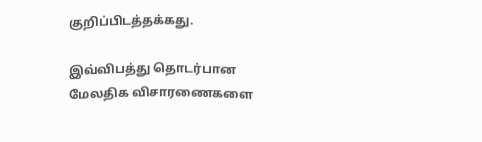குறிப்பிடத்தக்கது.

இவ்விபத்து தொடர்பான மேலதிக விசாரணைகளை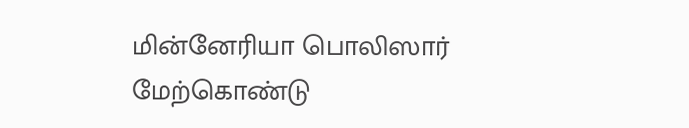மின்னேரியா பொலிஸார் மேற்கொண்டு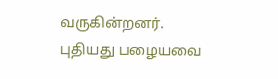வருகின்றனர்.
புதியது பழையவை